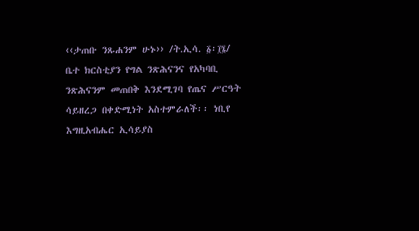‹‹ታጠቡ ንጹሐንም ሁኑ›› /ት.ኢሳ. ፩፡፲፮/
ቤተ ክርስቲያን የግል ንጽሕናንና የአካባቢ ንጽሕናንም መጠበቅ እንደሚገባ የጤና ሥርዓት ሳይዘረጋ በቀድሚነት አስተምራለች፡፡ ነቢየ እግዚአብሔር ኢሳይያስ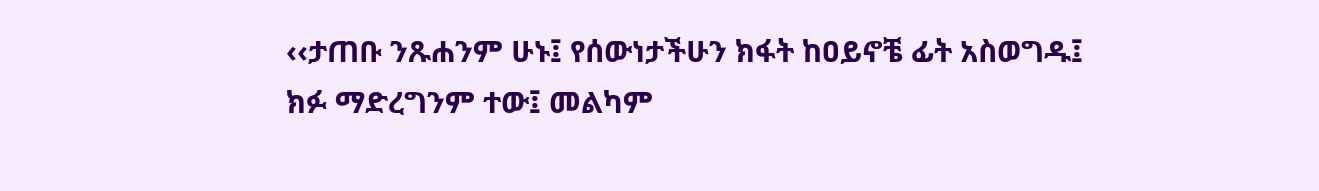‹‹ታጠቡ ንጹሐንም ሁኑ፤ የሰውነታችሁን ክፋት ከዐይኖቼ ፊት አስወግዱ፤ ክፉ ማድረግንም ተው፤ መልካም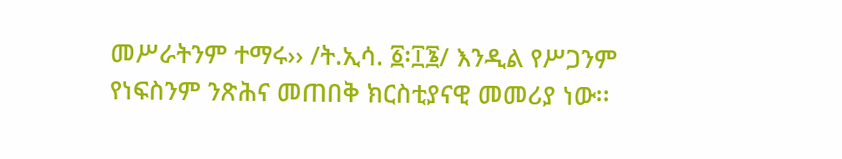መሥራትንም ተማሩ›› /ት.ኢሳ. ፩፡፲፮/ እንዲል የሥጋንም የነፍስንም ንጽሕና መጠበቅ ክርስቲያናዊ መመሪያ ነው፡፡